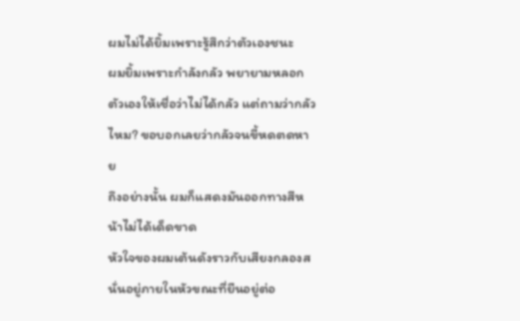ผมไม่ได้ยิ้มเพราะรู้สึกว่าตัวเองชนะ
ผมยิ้มเพราะกำลังกลัว พยายามหลอกตัวเองให้เชื่อว่าไม่ได้กลัว แต่ถามว่ากลัวไหม? ขอบอกเลยว่ากลัวจนขี้หดตดหาย
ถึงอย่างนั้น ผมก็แสดงมันออกทางสีหน้าไม่ได้เด็ดขาด
หัวใจของผมเต้นดังราวกับเสียงกลองสนั่นอยู่ภายในหัวขณะที่ยืนอยู่ต่อ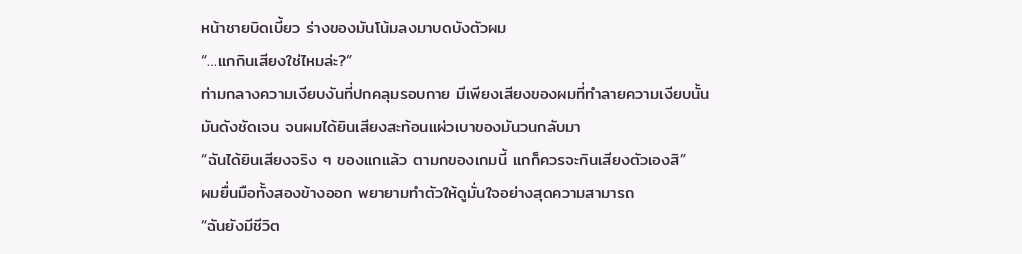หน้าชายบิดเบี้ยว ร่างของมันโน้มลงมาบดบังตัวผม
“…แกกินเสียงใช่ไหมล่ะ?”
ท่ามกลางความเงียบงันที่ปกคลุมรอบกาย มีเพียงเสียงของผมที่ทำลายความเงียบนั้น
มันดังชัดเจน จนผมได้ยินเสียงสะท้อนแผ่วเบาของมันวนกลับมา
“ฉันได้ยินเสียงจริง ๆ ของแกแล้ว ตามกของเกมนี้ แกก็ควรจะกินเสียงตัวเองสิ”
ผมยื่นมือทั้งสองข้างออก พยายามทำตัวให้ดูมั่นใจอย่างสุดความสามารถ
“ฉันยังมีชีวิต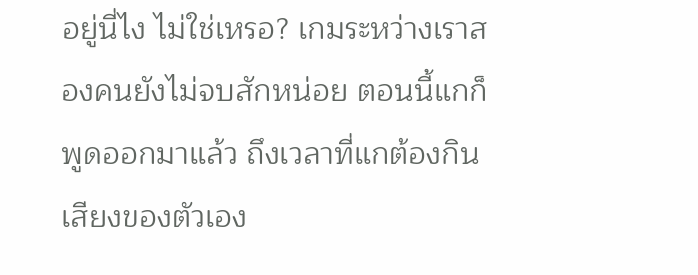อยู่นี่ไง ไม่ใช่เหรอ? เกมระหว่างเราสองคนยังไม่จบสักหน่อย ตอนนี้แกก็พูดออกมาแล้ว ถึงเวลาที่แกต้องกินเสียงของตัวเอง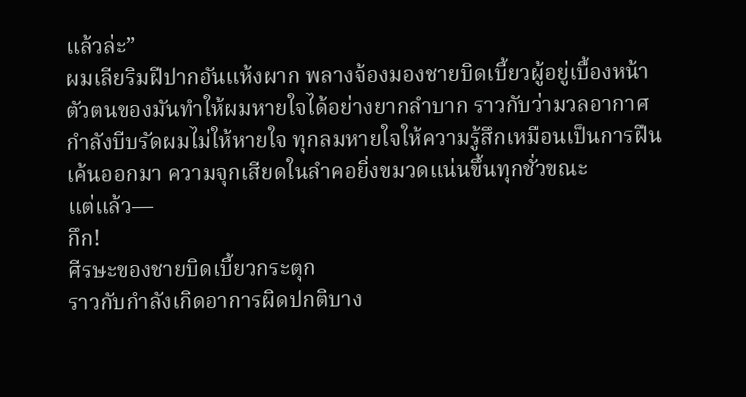แล้วล่ะ”
ผมเลียริมฝีปากอันแห้งผาก พลางจ้องมองชายบิดเบี้ยวผู้อยู่เบื้องหน้า
ตัวตนของมันทำให้ผมหายใจได้อย่างยากลำบาก ราวกับว่ามวลอากาศกำลังบีบรัดผมไม่ให้หายใจ ทุกลมหายใจให้ความรู้สึกเหมือนเป็นการฝืนเค้นออกมา ความจุกเสียดในลำคอยิ่งขมวดแน่นขึ้นทุกชั่วขณะ
แต่แล้ว—
กึก!
ศีรษะของชายบิดเบี้ยวกระตุก
ราวกับกำลังเกิดอาการผิดปกติบาง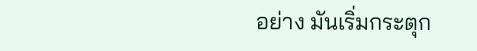อย่าง มันเริ่มกระตุก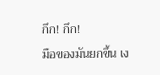กึก! กึก!
มือของมันยกขึ้น เง